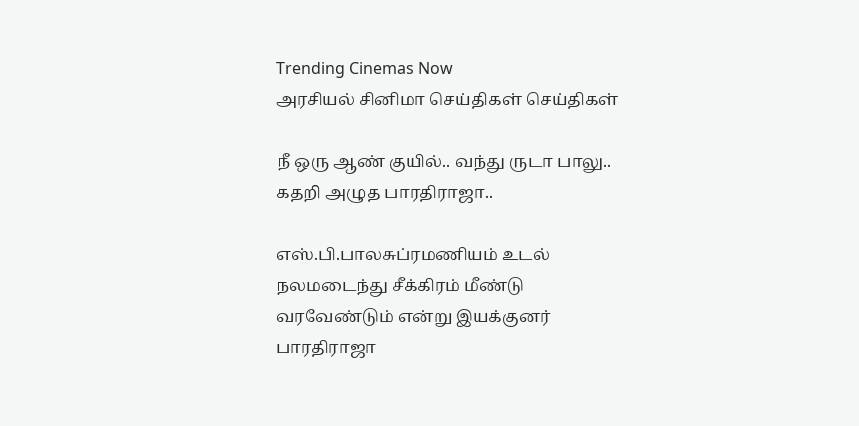Trending Cinemas Now
அரசியல் சினிமா செய்திகள் செய்திகள்

நீ ஒரு ஆண் குயில்.. வந்து ருடா பாலு.. கதறி அழுத பாரதிராஜா..

எஸ்.பி.பாலசுப்ரமணியம் உடல் நலமடைந்து சீக்கிரம் மீண்டு வரவேண்டும் என்று இயக்குனர் பாரதிராஜா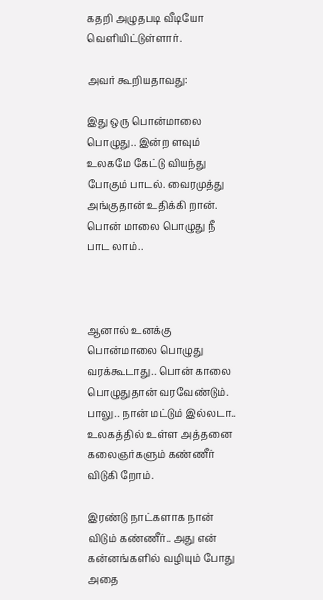கதறி அழுதபடி வீடியோ வெளியிட்டுள்ளார்.

அவர் கூறியதாவது:

இது ஒரு பொன்மாலை பொழுது.. இன்ற ளவும் உலகமே கேட்டு வியந்து போகும் பாடல். வைரமுத்து அங்குதான் உதிக்கி றான். பொன் மாலை பொழுது நீ பாட லாம்..



ஆனால் உனக்கு பொன்மாலை பொழுது வரக்கூடாது.. பொன் காலை பொழுதுதான் வரவேண்டும். பாலு.. நான் மட்டும் இல்லடா.. உலகத்தில் உள்ள அத்தனை கலைஞர்களும் கண்ணீர் விடுகி றோம்.

இரண்டு நாட்களாக நான் விடும் கண்ணீர்.. அது என் கன்னங்களில் வழியும் போது அதை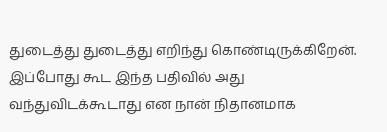துடைத்து துடைத்து எறிந்து கொண்டிருக்கிறேன். இப்போது கூட இந்த பதிவில் அது வந்துவிடக்கூடாது என நான் நிதானமாக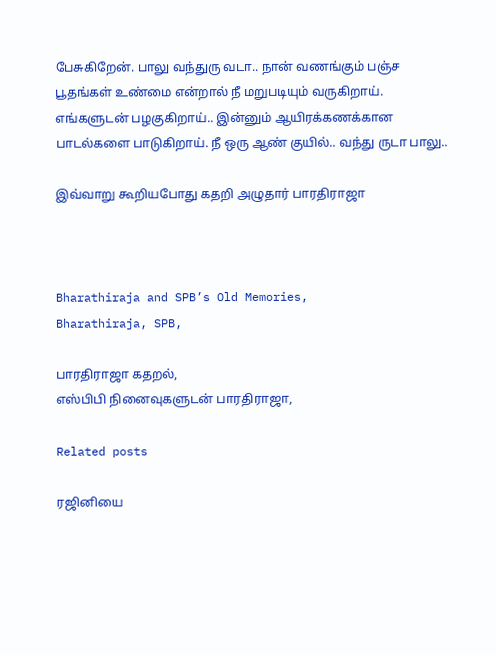பேசுகிறேன். பாலு வந்துரு வடா.. நான் வணங்கும் பஞ்ச பூதங்கள் உண்மை என்றால் நீ மறுபடியும் வருகிறாய். எங்களுடன் பழகுகிறாய்.. இன்னும் ஆயிரக்கணக்கான பாடல்களை பாடுகிறாய். நீ ஒரு ஆண் குயில்.. வந்து ருடா பாலு..

இவ்வாறு கூறியபோது கதறி அழுதார் பாரதிராஜா



Bharathiraja and SPB’s Old Memories,
Bharathiraja, SPB,

பாரதிராஜா கதறல்,
எஸ்பிபி நினைவுகளுடன் பாரதிராஜா,

Related posts

ரஜினியை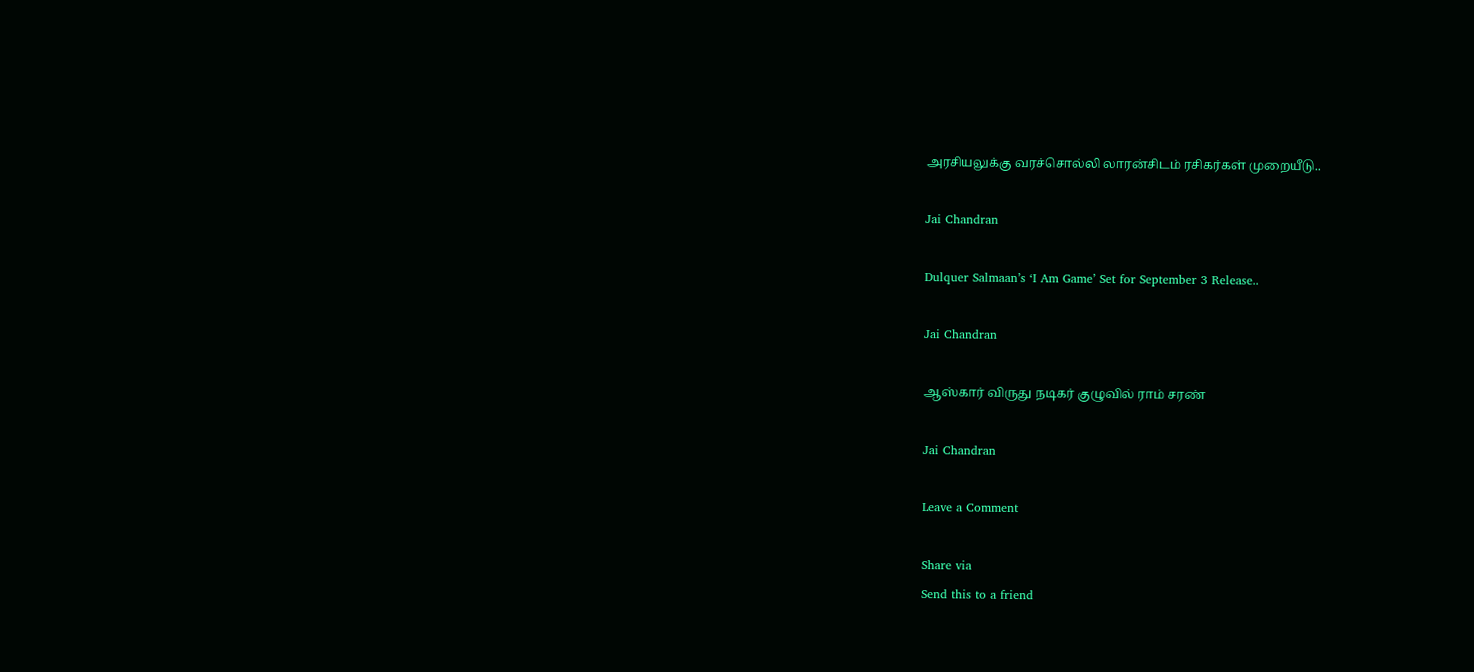அரசியலுக்கு வரச்சொல்லி லாரன்சிடம் ரசிகர்கள் முறையீடு..

Jai Chandran

Dulquer Salmaan’s ‘I Am Game’ Set for September 3 Release..

Jai Chandran

ஆஸ்கார் விருது நடிகர் குழுவில் ராம் சரண்

Jai Chandran

Leave a Comment

Share via
Send this to a friend